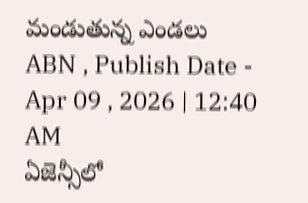మండుతున్న ఎండలు
ABN , Publish Date - Apr 09 , 2026 | 12:40 AM
ఏజెన్సీలో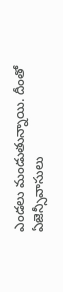ఎండలు మండుతున్నాయి. దీంతో ఏజెన్సీవాసులు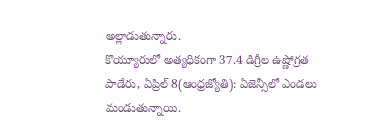అల్లాడుతున్నారు.
కొయ్యూరులో అత్యధికంగా 37.4 డిగ్రీల ఉష్ణోగ్రత
పాడేరు, ఏప్రిల్ 8(ఆంధ్రజ్యోతి): ఏజెన్సీలో ఎండలు మండుతున్నాయి.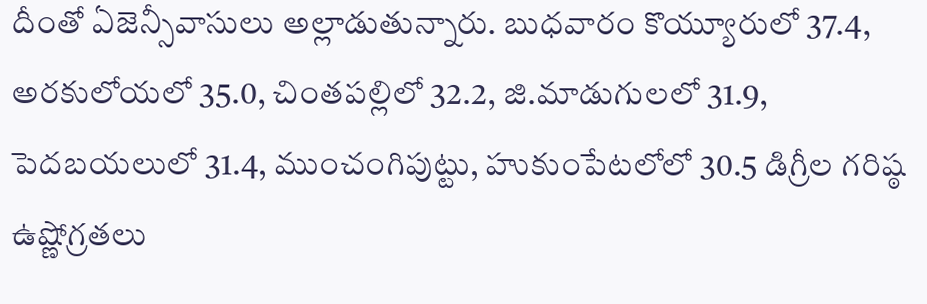దీంతో ఏజెన్సీవాసులు అల్లాడుతున్నారు. బుధవారం కొయ్యూరులో 37.4, అరకులోయలో 35.0, చింతపల్లిలో 32.2, జి.మాడుగులలో 31.9, పెదబయలులో 31.4, ముంచంగిపుట్టు, హుకుంపేటలోలో 30.5 డిగ్రీల గరిష్ఠ ఉష్ణోగ్రతలు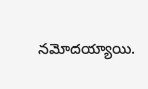నమోదయ్యాయి.